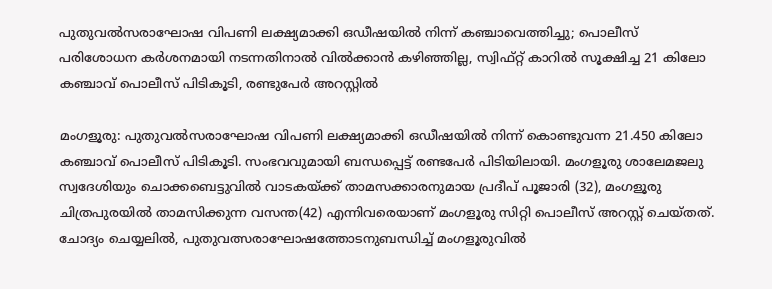പുതുവല്‍സരാഘോഷ വിപണി ലക്ഷ്യമാക്കി ഒഡീഷയില്‍ നിന്ന് കഞ്ചാവെത്തിച്ചു; പൊലീസ് പരിശോധന കര്‍ശനമായി നടന്നതിനാല്‍ വില്‍ക്കാന്‍ കഴിഞ്ഞില്ല, സ്വിഫ്റ്റ് കാറില്‍ സൂക്ഷിച്ച 21 കിലോ കഞ്ചാവ് പൊലീസ് പിടികൂടി, രണ്ടുപേര്‍ അറസ്റ്റില്‍

മംഗളൂരു: പുതുവല്‍സരാഘോഷ വിപണി ലക്ഷ്യമാക്കി ഒഡീഷയില്‍ നിന്ന് കൊണ്ടുവന്ന 21.450 കിലോ കഞ്ചാവ് പൊലീസ് പിടികൂടി. സംഭവവുമായി ബന്ധപ്പെട്ട് രണ്ടപേര്‍ പിടിയിലായി. മംഗളൂരു ശാലേമജലു സ്വദേശിയും ചൊക്കബെട്ടുവില്‍ വാടകയ്ക്ക് താമസക്കാരനുമായ പ്രദീപ് പൂജാരി (32), മംഗളൂരു ചിത്രപുരയില്‍ താമസിക്കുന്ന വസന്ത(42) എന്നിവരെയാണ് മംഗളൂരു സിറ്റി പൊലീസ് അറസ്റ്റ് ചെയ്തത്. ചോദ്യം ചെയ്യലില്‍, പുതുവത്സരാഘോഷത്തോടനുബന്ധിച്ച് മംഗളൂരുവില്‍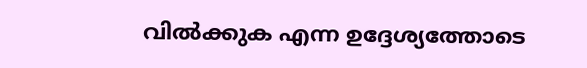വില്‍ക്കുക എന്ന ഉദ്ദേശ്യത്തോടെ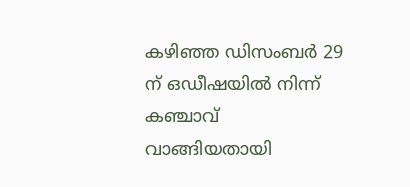കഴിഞ്ഞ ഡിസംബര്‍ 29 ന് ഒഡീഷയില്‍ നിന്ന് കഞ്ചാവ് വാങ്ങിയതായി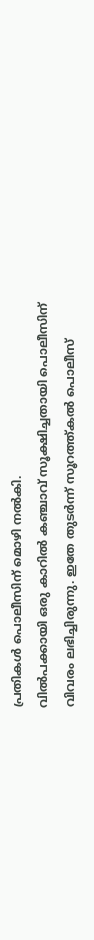പ്രതികള്‍ പൊലീസിന് മൊഴി നല്‍കി.
വില്‍പക്കായി ഒരു കാറില്‍ കഞ്ചാവ് സൂക്ഷിച്ചതായി പൊലീസിന് വിവരം ലഭിച്ചിരുന്നു. ഇതേ തുടര്‍ന്ന് സൂറത്ത്കല്‍ പൊലീസ്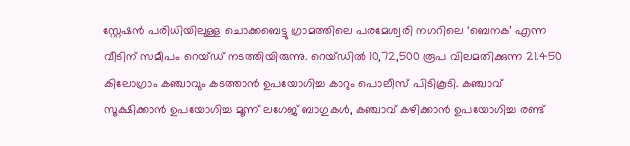സ്റ്റേഷന്‍ പരിധിയിലുള്ള ചൊക്കബെട്ടു ഗ്രാമത്തിലെ പരമേശ്വരി നഗറിലെ ‘ബെനക’ എന്ന വീടിന് സമീപം റെയ്ഡ് നടത്തിയിരുന്നു. റെയ്ഡില്‍ 10,72,500 രൂപ വിലമതിക്കുന്ന 21.450 കിലോഗ്രാം കഞ്ചാവും കടത്താന്‍ ഉപയോഗിച്ച കാറും പൊലീസ് പിടികൂടി. കഞ്ചാവ് സൂക്ഷിക്കാന്‍ ഉപയോഗിച്ച മൂന്ന് ലഗേജ് ബാഗുകള്‍, കഞ്ചാവ് കഴിക്കാന്‍ ഉപയോഗിച്ച രണ്ട്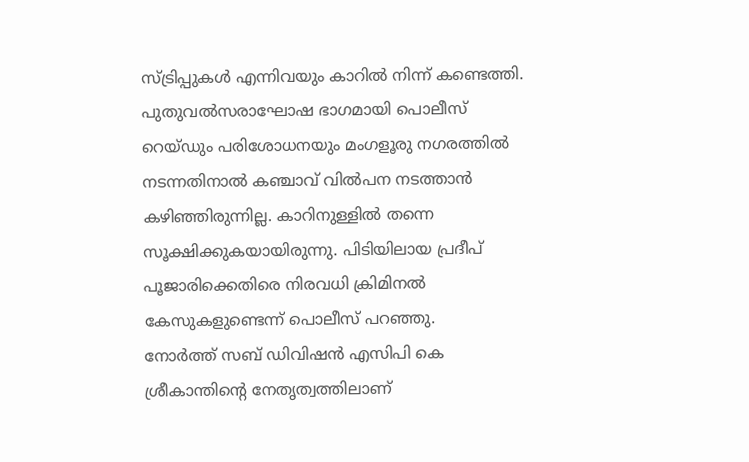സ്ട്രിപ്പുകള്‍ എന്നിവയും കാറില്‍ നിന്ന് കണ്ടെത്തി. പുതുവല്‍സരാഘോഷ ഭാഗമായി പൊലീസ് റെയ്ഡും പരിശോധനയും മംഗളൂരു നഗരത്തില്‍ നടന്നതിനാല്‍ കഞ്ചാവ് വില്‍പന നടത്താന്‍ കഴിഞ്ഞിരുന്നില്ല. കാറിനുള്ളില്‍ തന്നെ സൂക്ഷിക്കുകയായിരുന്നു. പിടിയിലായ പ്രദീപ് പൂജാരിക്കെതിരെ നിരവധി ക്രിമിനല്‍ കേസുകളുണ്ടെന്ന് പൊലീസ് പറഞ്ഞു.
നോര്‍ത്ത് സബ് ഡിവിഷന്‍ എസിപി കെ ശ്രീകാന്തിന്റെ നേതൃത്വത്തിലാണ്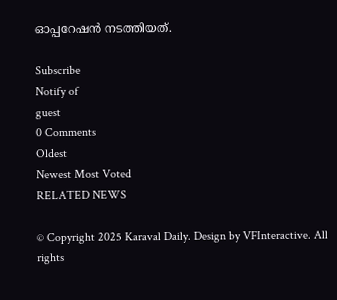ഓപ്പറേഷന്‍ നടത്തിയത്.

Subscribe
Notify of
guest
0 Comments
Oldest
Newest Most Voted
RELATED NEWS

© Copyright 2025 Karaval Daily. Design by VFInteractive. All rights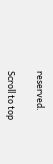reserved.

Scroll to top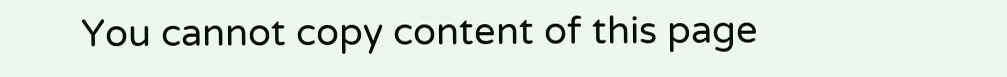You cannot copy content of this page